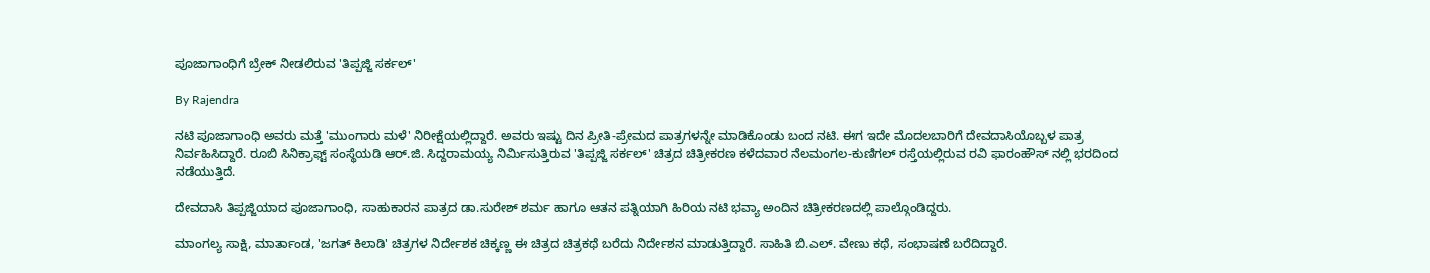ಪೂಜಾಗಾಂಧಿಗೆ ಬ್ರೇಕ್ ನೀಡಲಿರುವ 'ತಿಪ್ಪಜ್ಜಿ ಸರ್ಕಲ್'

By Rajendra

ನಟಿ ಪೂಜಾಗಾಂಧಿ ಅವರು ಮತ್ತೆ 'ಮುಂಗಾರು ಮಳೆ' ನಿರೀಕ್ಷೆಯಲ್ಲಿದ್ದಾರೆ. ಅವರು ಇಷ್ಟು ದಿನ ಪ್ರೀತಿ-ಪ್ರೇಮದ ಪಾತ್ರಗಳನ್ನೇ ಮಾಡಿಕೊಂಡು ಬಂದ ನಟಿ. ಈಗ ಇದೇ ಮೊದಲಬಾರಿಗೆ ದೇವದಾಸಿಯೊಬ್ಬಳ ಪಾತ್ರ ನಿರ್ವಹಿಸಿದ್ದಾರೆ. ರೂಬಿ ಸಿನಿಕ್ರಾಫ್ಟ್ ಸಂಸ್ಥೆಯಡಿ ಆರ್.ಜಿ. ಸಿದ್ದರಾಮಯ್ಯ ನಿರ್ಮಿಸುತ್ತಿರುವ 'ತಿಪ್ಪಜ್ಜಿ ಸರ್ಕಲ್' ಚಿತ್ರದ ಚಿತ್ರೀಕರಣ ಕಳೆದವಾರ ನೆಲಮಂಗಲ-ಕುಣಿಗಲ್ ರಸ್ತೆಯಲ್ಲಿರುವ ರವಿ ಫಾರಂಹೌಸ್ ನಲ್ಲಿ ಭರದಿಂದ ನಡೆಯುತ್ತಿದೆ.

ದೇವದಾಸಿ ತಿಪ್ಪಜ್ಜಿಯಾದ ಪೂಜಾಗಾಂಧಿ, ಸಾಹುಕಾರನ ಪಾತ್ರದ ಡಾ.ಸುರೇಶ್ ಶರ್ಮ ಹಾಗೂ ಆತನ ಪತ್ನಿಯಾಗಿ ಹಿರಿಯ ನಟಿ ಭವ್ಯಾ ಅಂದಿನ ಚಿತ್ರೀಕರಣದಲ್ಲಿ ಪಾಲ್ಗೊಂಡಿದ್ದರು.

ಮಾಂಗಲ್ಯ ಸಾಕ್ಷಿ, ಮಾರ್ತಾಂಡ, 'ಜಗತ್ ಕಿಲಾಡಿ' ಚಿತ್ರಗಳ ನಿರ್ದೇಶಕ ಚಿಕ್ಕಣ್ಣ ಈ ಚಿತ್ರದ ಚಿತ್ರಕಥೆ ಬರೆದು ನಿರ್ದೇಶನ ಮಾಡುತ್ತಿದ್ದಾರೆ. ಸಾಹಿತಿ ಬಿ.ಎಲ್. ವೇಣು ಕಥೆ, ಸಂಭಾಷಣೆ ಬರೆದಿದ್ದಾರೆ.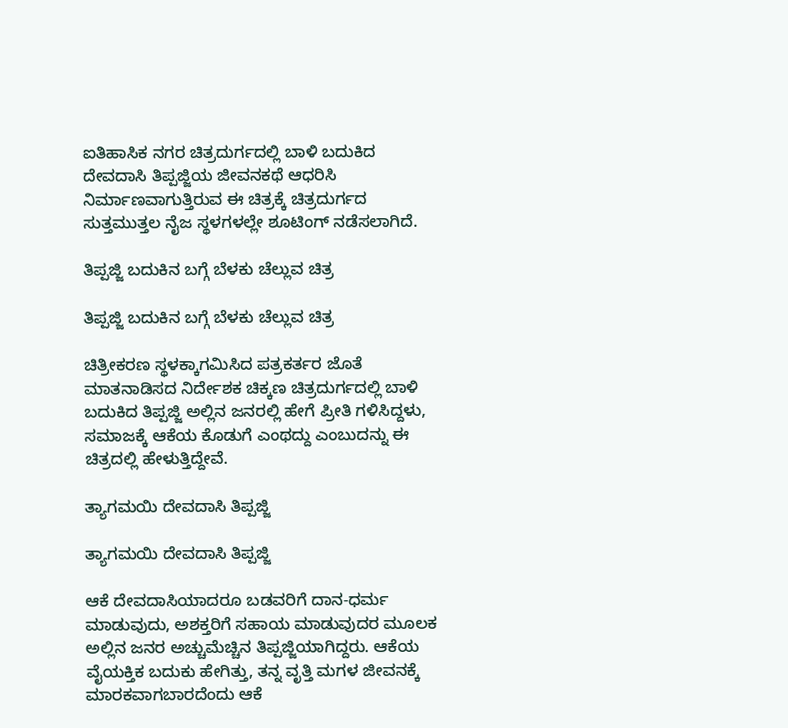ಐತಿಹಾಸಿಕ ನಗರ ಚಿತ್ರದುರ್ಗದಲ್ಲಿ ಬಾಳಿ ಬದುಕಿದ ದೇವದಾಸಿ ತಿಪ್ಪಜ್ಜಿಯ ಜೀವನಕಥೆ ಆಧರಿಸಿ ನಿರ್ಮಾಣವಾಗುತ್ತಿರುವ ಈ ಚಿತ್ರಕ್ಕೆ ಚಿತ್ರದುರ್ಗದ ಸುತ್ತಮುತ್ತಲ ನೈಜ ಸ್ಥಳಗಳಲ್ಲೇ ಶೂಟಿಂಗ್ ನಡೆಸಲಾಗಿದೆ.

ತಿಪ್ಪಜ್ಜಿ ಬದುಕಿನ ಬಗ್ಗೆ ಬೆಳಕು ಚೆಲ್ಲುವ ಚಿತ್ರ

ತಿಪ್ಪಜ್ಜಿ ಬದುಕಿನ ಬಗ್ಗೆ ಬೆಳಕು ಚೆಲ್ಲುವ ಚಿತ್ರ

ಚಿತ್ರೀಕರಣ ಸ್ಥಳಕ್ಕಾಗಮಿಸಿದ ಪತ್ರಕರ್ತರ ಜೊತೆ ಮಾತನಾಡಿಸದ ನಿರ್ದೇಶಕ ಚಿಕ್ಕಣ ಚಿತ್ರದುರ್ಗದಲ್ಲಿ ಬಾಳಿ ಬದುಕಿದ ತಿಪ್ಪಜ್ಜಿ ಅಲ್ಲಿನ ಜನರಲ್ಲಿ ಹೇಗೆ ಪ್ರೀತಿ ಗಳಿಸಿದ್ದಳು, ಸಮಾಜಕ್ಕೆ ಆಕೆಯ ಕೊಡುಗೆ ಎಂಥದ್ದು ಎಂಬುದನ್ನು ಈ ಚಿತ್ರದಲ್ಲಿ ಹೇಳುತ್ತಿದ್ದೇವೆ.

ತ್ಯಾಗಮಯಿ ದೇವದಾಸಿ ತಿಪ್ಪಜ್ಜಿ

ತ್ಯಾಗಮಯಿ ದೇವದಾಸಿ ತಿಪ್ಪಜ್ಜಿ

ಆಕೆ ದೇವದಾಸಿಯಾದರೂ ಬಡವರಿಗೆ ದಾನ-ಧರ್ಮ ಮಾಡುವುದು, ಅಶಕ್ತರಿಗೆ ಸಹಾಯ ಮಾಡುವುದರ ಮೂಲಕ ಅಲ್ಲಿನ ಜನರ ಅಚ್ಚುಮೆಚ್ಚಿನ ತಿಪ್ಪಜ್ಜಿಯಾಗಿದ್ದರು. ಆಕೆಯ ವೈಯಕ್ತಿಕ ಬದುಕು ಹೇಗಿತ್ತು, ತನ್ನ ವೃತ್ತಿ ಮಗಳ ಜೀವನಕ್ಕೆ ಮಾರಕವಾಗಬಾರದೆಂದು ಆಕೆ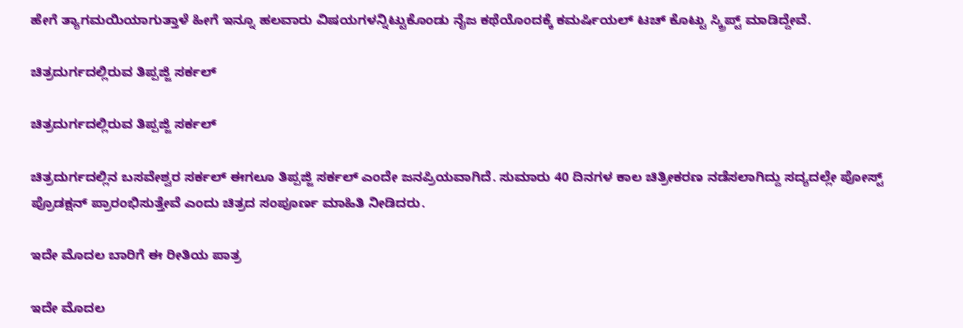ಹೇಗೆ ತ್ಯಾಗಮಯಿಯಾಗುತ್ತಾಳೆ ಹೀಗೆ ಇನ್ನೂ ಹಲವಾರು ವಿಷಯಗಳನ್ನಿಟ್ಟುಕೊಂಡು ನೈಜ ಕಥೆಯೊಂದಕ್ಕೆ ಕಮರ್ಷಿಯಲ್ ಟಚ್ ಕೊಟ್ಟು ಸ್ಕ್ರಿಪ್ಟ್ ಮಾಡಿದ್ದೇವೆ.

ಚಿತ್ರದುರ್ಗದಲ್ಲಿರುವ ತಿಪ್ಪಜ್ಜಿ ಸರ್ಕಲ್

ಚಿತ್ರದುರ್ಗದಲ್ಲಿರುವ ತಿಪ್ಪಜ್ಜಿ ಸರ್ಕಲ್

ಚಿತ್ರದುರ್ಗದಲ್ಲಿನ ಬಸವೇಶ್ವರ ಸರ್ಕಲ್ ಈಗಲೂ ತಿಪ್ಪಜ್ಜಿ ಸರ್ಕಲ್ ಎಂದೇ ಜನಪ್ರಿಯವಾಗಿದೆ. ಸುಮಾರು 40 ದಿನಗಳ ಕಾಲ ಚಿತ್ರೀಕರಣ ನಡೆಸಲಾಗಿದ್ದು ಸದ್ಯದಲ್ಲೇ ಪೋಸ್ಟ್ ಪ್ರೊಡಕ್ಷನ್ ಪ್ರಾರಂಭಿಸುತ್ತೇವೆ ಎಂದು ಚಿತ್ರದ ಸಂಪೂರ್ಣ ಮಾಹಿತಿ ನೀಡಿದರು.

ಇದೇ ಮೊದಲ ಬಾರಿಗೆ ಈ ರೀತಿಯ ಪಾತ್ರ

ಇದೇ ಮೊದಲ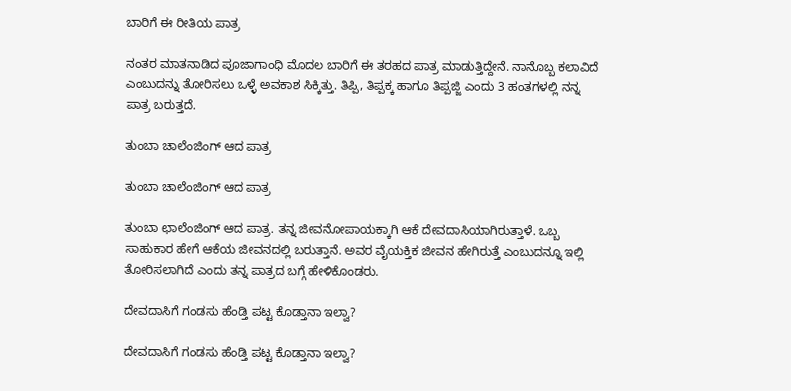ಬಾರಿಗೆ ಈ ರೀತಿಯ ಪಾತ್ರ

ನಂತರ ಮಾತನಾಡಿದ ಪೂಜಾಗಾಂಧಿ ಮೊದಲ ಬಾರಿಗೆ ಈ ತರಹದ ಪಾತ್ರ ಮಾಡುತ್ತಿದ್ದೇನೆ. ನಾನೊಬ್ಬ ಕಲಾವಿದೆ ಎಂಬುದನ್ನು ತೋರಿಸಲು ಒಳ್ಳೆ ಅವಕಾಶ ಸಿಕ್ಕಿತ್ತು. ತಿಪ್ಪಿ, ತಿಪ್ಪಕ್ಕ ಹಾಗೂ ತಿಪ್ಪಜ್ಜಿ ಎಂದು 3 ಹಂತಗಳಲ್ಲಿ ನನ್ನ ಪಾತ್ರ ಬರುತ್ತದೆ.

ತುಂಬಾ ಚಾಲೆಂಜಿಂಗ್ ಆದ ಪಾತ್ರ

ತುಂಬಾ ಚಾಲೆಂಜಿಂಗ್ ಆದ ಪಾತ್ರ

ತುಂಬಾ ಛಾಲೆಂಜಿಂಗ್ ಆದ ಪಾತ್ರ. ತನ್ನ ಜೀವನೋಪಾಯಕ್ಕಾಗಿ ಆಕೆ ದೇವದಾಸಿಯಾಗಿರುತ್ತಾಳೆ. ಒಬ್ಬ ಸಾಹುಕಾರ ಹೇಗೆ ಆಕೆಯ ಜೀವನದಲ್ಲಿ ಬರುತ್ತಾನೆ. ಅವರ ವೈಯಕ್ತಿಕ ಜೀವನ ಹೇಗಿರುತ್ತೆ ಎಂಬುದನ್ನೂ ಇಲ್ಲಿ ತೋರಿಸಲಾಗಿದೆ ಎಂದು ತನ್ನ ಪಾತ್ರದ ಬಗ್ಗೆ ಹೇಳಿಕೊಂಡರು.

ದೇವದಾಸಿಗೆ ಗಂಡಸು ಹೆಂಡ್ತಿ ಪಟ್ಟ ಕೊಡ್ತಾನಾ ಇಲ್ವಾ?

ದೇವದಾಸಿಗೆ ಗಂಡಸು ಹೆಂಡ್ತಿ ಪಟ್ಟ ಕೊಡ್ತಾನಾ ಇಲ್ವಾ?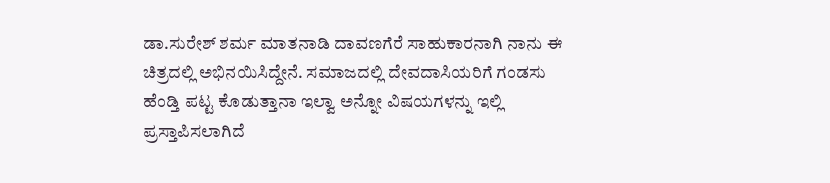ಡಾ.ಸುರೇಶ್ ಶರ್ಮ ಮಾತನಾಡಿ ದಾವಣಗೆರೆ ಸಾಹುಕಾರನಾಗಿ ನಾನು ಈ ಚಿತ್ರದಲ್ಲಿ ಅಭಿನಯಿಸಿದ್ದೇನೆ. ಸಮಾಜದಲ್ಲಿ ದೇವದಾಸಿಯರಿಗೆ ಗಂಡಸು ಹೆಂಡ್ತಿ ಪಟ್ಟ ಕೊಡುತ್ತಾನಾ ಇಲ್ವಾ ಅನ್ನೋ ವಿಷಯಗಳನ್ನು ಇಲ್ಲಿ ಪ್ರಸ್ತಾಪಿಸಲಾಗಿದೆ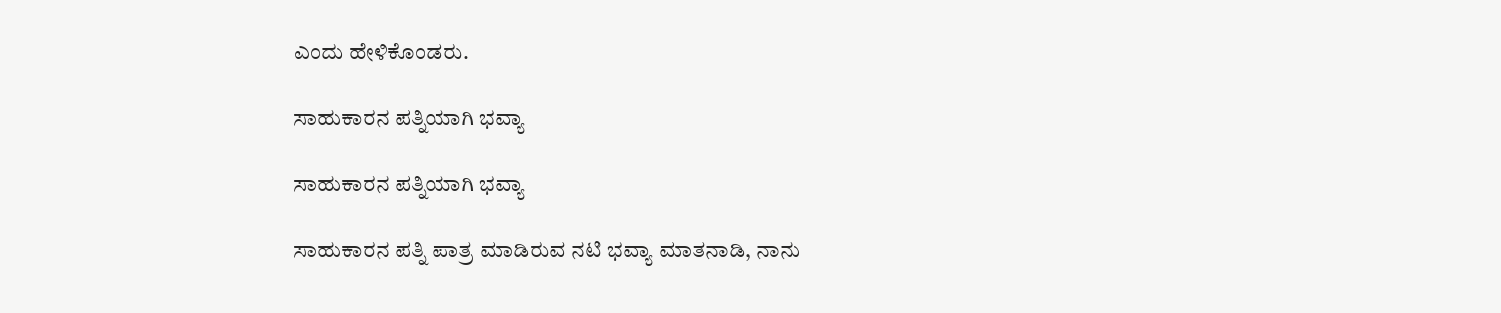ಎಂದು ಹೇಳಿಕೊಂಡರು.

ಸಾಹುಕಾರನ ಪತ್ನಿಯಾಗಿ ಭವ್ಯಾ

ಸಾಹುಕಾರನ ಪತ್ನಿಯಾಗಿ ಭವ್ಯಾ

ಸಾಹುಕಾರನ ಪತ್ನಿ ಪಾತ್ರ ಮಾಡಿರುವ ನಟಿ ಭವ್ಯಾ ಮಾತನಾಡಿ, ನಾನು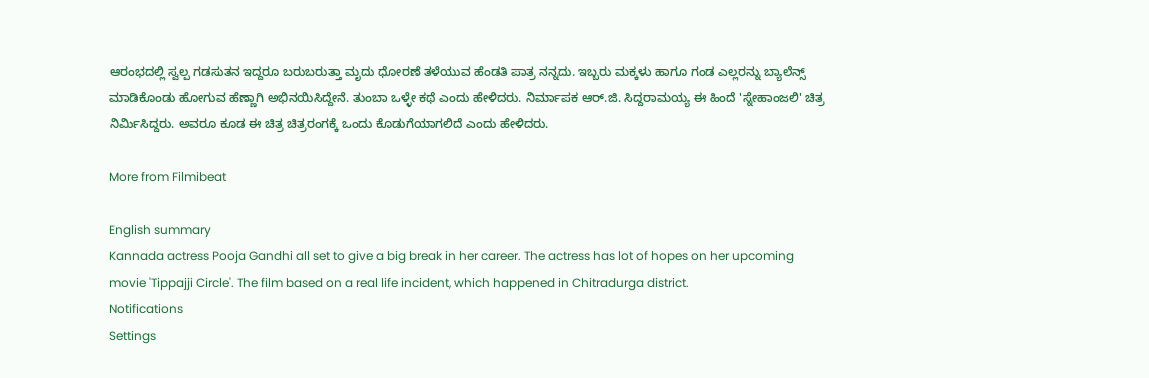ಆರಂಭದಲ್ಲಿ ಸ್ವಲ್ಪ ಗಡಸುತನ ಇದ್ದರೂ ಬರುಬರುತ್ತಾ ಮೃದು ಧೋರಣೆ ತಳೆಯುವ ಹೆಂಡತಿ ಪಾತ್ರ ನನ್ನದು. ಇಬ್ಬರು ಮಕ್ಕಳು ಹಾಗೂ ಗಂಡ ಎಲ್ಲರನ್ನು ಬ್ಯಾಲೆನ್ಸ್ ಮಾಡಿಕೊಂಡು ಹೋಗುವ ಹೆಣ್ಣಾಗಿ ಅಭಿನಯಿಸಿದ್ದೇನೆ. ತುಂಬಾ ಒಳ್ಳೇ ಕಥೆ ಎಂದು ಹೇಳಿದರು. ನಿರ್ಮಾಪಕ ಆರ್.ಜಿ. ಸಿದ್ದರಾಮಯ್ಯ ಈ ಹಿಂದೆ 'ಸ್ನೇಹಾಂಜಲಿ' ಚಿತ್ರ ನಿರ್ಮಿಸಿದ್ದರು. ಅವರೂ ಕೂಡ ಈ ಚಿತ್ರ ಚಿತ್ರರಂಗಕ್ಕೆ ಒಂದು ಕೊಡುಗೆಯಾಗಲಿದೆ ಎಂದು ಹೇಳಿದರು.

More from Filmibeat

English summary
Kannada actress Pooja Gandhi all set to give a big break in her career. The actress has lot of hopes on her upcoming movie 'Tippajji Circle'. The film based on a real life incident, which happened in Chitradurga district.
Notifications
Settings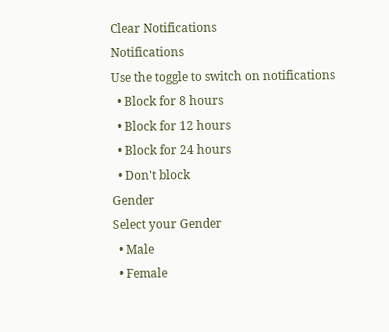Clear Notifications
Notifications
Use the toggle to switch on notifications
  • Block for 8 hours
  • Block for 12 hours
  • Block for 24 hours
  • Don't block
Gender
Select your Gender
  • Male
  • Female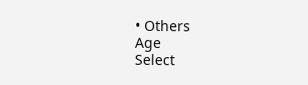• Others
Age
Select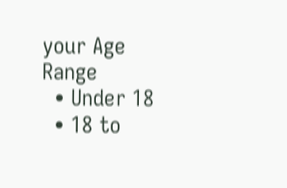your Age Range
  • Under 18
  • 18 to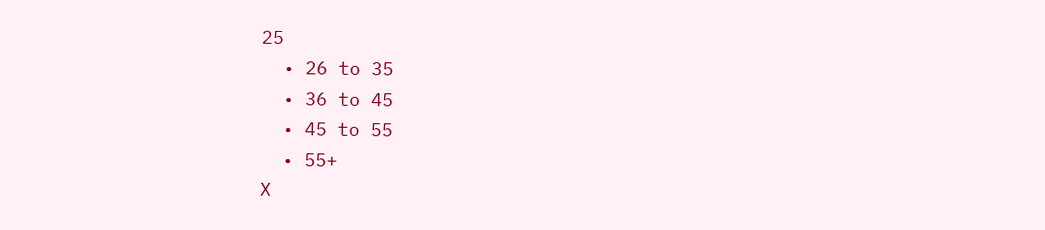25
  • 26 to 35
  • 36 to 45
  • 45 to 55
  • 55+
X